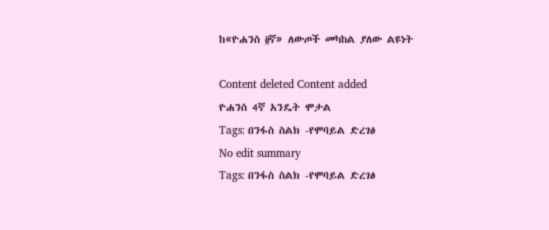ከ«ዮሐንስ ፬ኛ» ለውጦች መካከል ያለው ልዩነት

Content deleted Content added
ዮሐንስ 4ኛ አንዴት ሞታል
Tags: በንፋስ ስልክ -የሞባይል ድረገፅ
No edit summary
Tags: በንፋስ ስልክ -የሞባይል ድረገፅ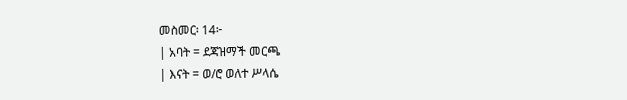መስመር፡ 14፦
| አባት = ደጃዝማች መርጫ
| እናት = ወ/ሮ ወለተ ሥላሴ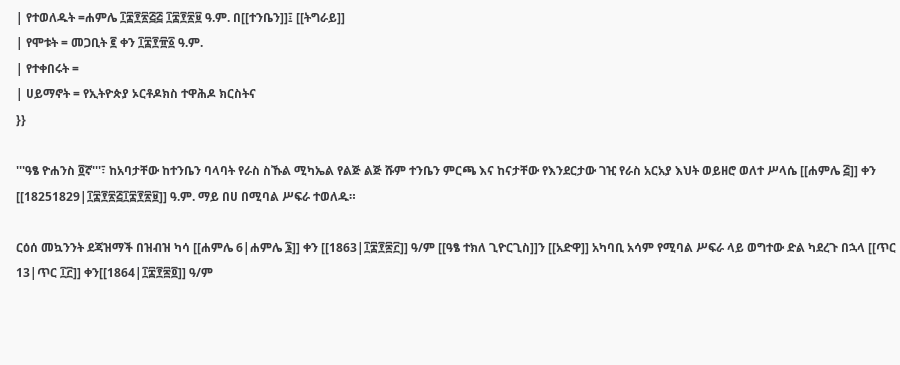| የተወለዱት =ሐምሌ ፲፰፻፳፭፭ ፲፰፻፳፱ ዓ.ም. በ[[ተንቤን]]፤ [[ትግራይ]]
| የሞቱት = መጋቢት ፪ ቀን ፲፰፻፹፩ ዓ.ም.
| የተቀበሩት =
| ሀይማኖት = የኢትዮጵያ ኦርቶዶክስ ተዋሕዶ ክርስትና
}}

'''ዓፄ ዮሐንስ ፬ኛ'''፣ ከአባታቸው ከተንቤን ባላባት የራስ ስኹል ሚካኤል የልጅ ልጅ ሹም ተንቤን ምርጫ እና ከናታቸው የእንደርታው ገዢ የራስ አርአያ እህት ወይዘሮ ወለተ ሥላሴ [[ሐምሌ ፭]] ቀን [[18251829|፲፰፻፳፭፲፰፻፳፱]] ዓ.ም. ማይ በሀ በሚባል ሥፍራ ተወለዱ።

ርዕሰ መኳንንት ደጃዝማች በዝብዝ ካሳ [[ሐምሌ 6|ሐምሌ ፮]] ቀን [[1863|፲፰፻፷፫]] ዓ/ም [[ዓፄ ተክለ ጊዮርጊስ]]ን [[አድዋ]] አካባቢ አሳም የሚባል ሥፍራ ላይ ወግተው ድል ካደረጉ በኋላ [[ጥር 13|ጥር ፲፫]] ቀን[[1864|፲፰፻፷፬]] ዓ/ም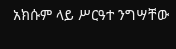አክሱም ላይ ሥርዓተ ንግሣቸው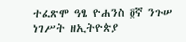ተፈጽሞ ዓፄ ዮሐንስ ፬ኛ ንጉሠ ነገሥት ዘኢትዮጵያ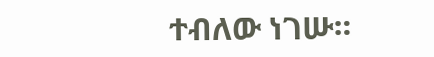ተብለው ነገሡ።